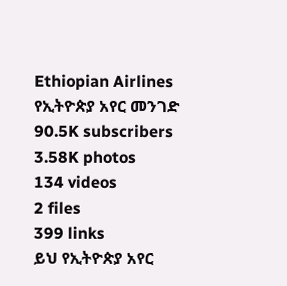Ethiopian Airlines የኢትዮጵያ አየር መንገድ
90.5K subscribers
3.58K photos
134 videos
2 files
399 links
ይህ የኢትዮጵያ አየር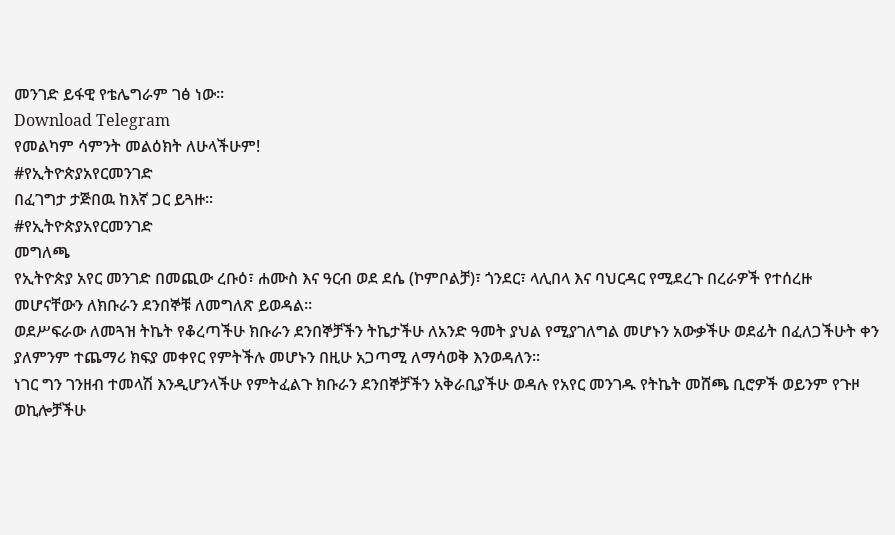መንገድ ይፋዊ የቴሌግራም ገፅ ነው።
Download Telegram
የመልካም ሳምንት መልዕክት ለሁላችሁም!
#የኢትዮጵያአየርመንገድ
በፈገግታ ታጅበዉ ከእኛ ጋር ይጓዙ።
#የኢትዮጵያአየርመንገድ
መግለጫ
የኢትዮጵያ አየር መንገድ በመጪው ረቡዕ፣ ሐሙስ እና ዓርብ ወደ ደሴ (ኮምቦልቻ)፣ ጎንደር፣ ላሊበላ እና ባህርዳር የሚደረጉ በረራዎች የተሰረዙ መሆናቸውን ለክቡራን ደንበኞቹ ለመግለጽ ይወዳል፡፡
ወደሥፍራው ለመጓዝ ትኬት የቆረጣችሁ ክቡራን ደንበኞቻችን ትኬታችሁ ለአንድ ዓመት ያህል የሚያገለግል መሆኑን አውቃችሁ ወደፊት በፈለጋችሁት ቀን ያለምንም ተጨማሪ ክፍያ መቀየር የምትችሉ መሆኑን በዚሁ አጋጣሚ ለማሳወቅ እንወዳለን፡፡
ነገር ግን ገንዘብ ተመላሽ እንዲሆንላችሁ የምትፈልጉ ክቡራን ደንበኞቻችን አቅራቢያችሁ ወዳሉ የአየር መንገዱ የትኬት መሸጫ ቢሮዎች ወይንም የጉዞ ወኪሎቻችሁ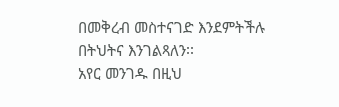በመቅረብ መስተናገድ እንደምትችሉ በትህትና እንገልጻለን፡፡
አየር መንገዱ በዚህ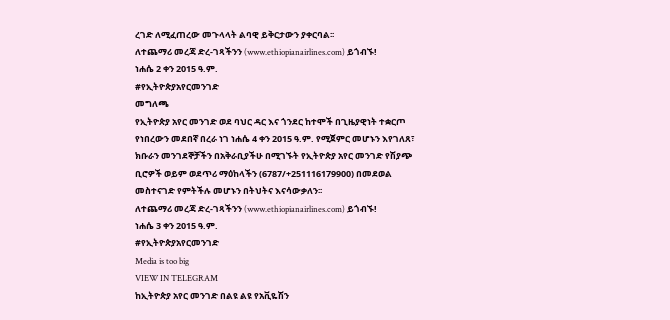ረገድ ለሚፈጠረው መጉላላት ልባዊ ይቅርታውን ያቀርባል፡፡
ለተጨማሪ መረጃ ድረ-ገጻችንን (www.ethiopianairlines.com) ይጎብኙ!
ነሐሴ 2 ቀን 2015 ዓ.ም.
#የኢትዮጵያአየርመንገድ
መግለጫ
የኢትዮጵያ አየር መንገድ ወደ ባህር ዳር እና ጎንደር ከተሞች በጊዜያዊነት ተቋርጦ የነበረውን መደበኛ በረራ ነገ ነሐሴ 4 ቀን 2015 ዓ.ም. የሚጀምር መሆኑን እየገለጸ፣ ክቡራን መንገደኞቻችን በአቅራቢያችሁ በሚገኙት የኢትዮጵያ አየር መንገድ የሽያጭ ቢሮዎች ወይም ወደጥሪ ማዕከላችን (6787/+251116179900) በመደወል መስተናገድ የምትችሉ መሆኑን በትህትና እናሳውቃለን፡፡
ለተጨማሪ መረጃ ድረ-ገጻችንን (www.ethiopianairlines.com) ይጎብኙ!
ነሐሴ 3 ቀን 2015 ዓ.ም.
#የኢትዮጵያአየርመንገድ
Media is too big
VIEW IN TELEGRAM
ከኢትዮጵያ አየር መንገድ በልዩ ልዩ የአቪዬሽን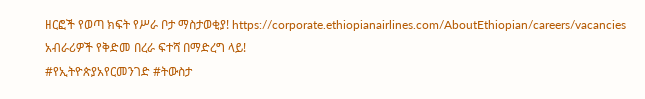ዘርፎች የወጣ ክፍት የሥራ ቦታ ማስታወቂያ! https://corporate.ethiopianairlines.com/AboutEthiopian/careers/vacancies
አብራሪዎች የቅድመ በረራ ፍተሻ በማድረግ ላይ!
#የኢትዮጵያአየርመንገድ #ትውስታ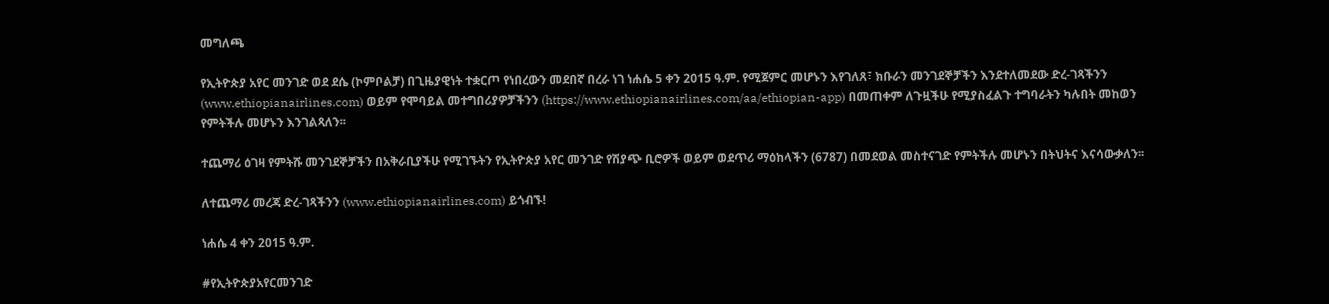መግለጫ

የኢትዮጵያ አየር መንገድ ወደ ደሴ (ኮምቦልቻ) በጊዜያዊነት ተቋርጦ የነበረውን መደበኛ በረራ ነገ ነሐሴ 5 ቀን 2015 ዓ.ም. የሚጀምር መሆኑን እየገለጸ፣ ክቡራን መንገደኞቻችን እንደተለመደው ድረ-ገጻችንን (www.ethiopianairlines.com) ወይም የሞባይል መተግበሪያዎቻችንን (https://www.ethiopianairlines.com/aa/ethiopian-app) በመጠቀም ለጉዟችሁ የሚያስፈልጉ ተግባራትን ካሉበት መከወን የምትችሉ መሆኑን እንገልጻለን፡፡

ተጨማሪ ዕገዛ የምትሹ መንገደኞቻችን በአቅራቢያችሁ የሚገኙትን የኢትዮጵያ አየር መንገድ የሽያጭ ቢሮዎች ወይም ወደጥሪ ማዕከላችን (6787) በመደወል መስተናገድ የምትችሉ መሆኑን በትህትና እናሳውቃለን፡፡

ለተጨማሪ መረጃ ድረ-ገጻችንን (www.ethiopianairlines.com) ይጎብኙ!

ነሐሴ 4 ቀን 2015 ዓ.ም.

#የኢትዮጵያአየርመንገድ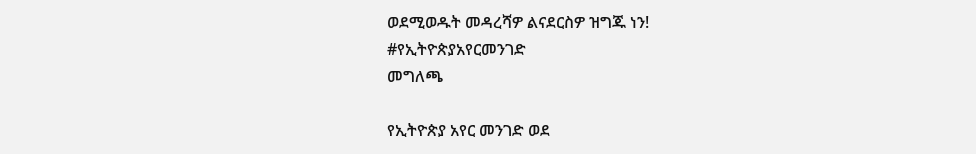ወደሚወዱት መዳረሻዎ ልናደርስዎ ዝግጁ ነን!
#የኢትዮጵያአየርመንገድ
መግለጫ

የኢትዮጵያ አየር መንገድ ወደ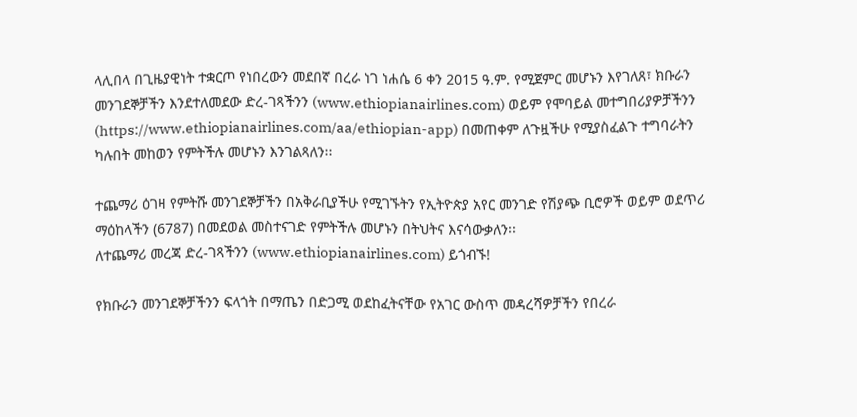ላሊበላ በጊዜያዊነት ተቋርጦ የነበረውን መደበኛ በረራ ነገ ነሐሴ 6 ቀን 2015 ዓ.ም. የሚጀምር መሆኑን እየገለጸ፣ ክቡራን መንገደኞቻችን እንደተለመደው ድረ-ገጻችንን (www.ethiopianairlines.com) ወይም የሞባይል መተግበሪያዎቻችንን (https://www.ethiopianairlines.com/aa/ethiopian-app) በመጠቀም ለጉዟችሁ የሚያስፈልጉ ተግባራትን ካሉበት መከወን የምትችሉ መሆኑን እንገልጻለን፡፡

ተጨማሪ ዕገዛ የምትሹ መንገደኞቻችን በአቅራቢያችሁ የሚገኙትን የኢትዮጵያ አየር መንገድ የሽያጭ ቢሮዎች ወይም ወደጥሪ ማዕከላችን (6787) በመደወል መስተናገድ የምትችሉ መሆኑን በትህትና እናሳውቃለን፡፡
ለተጨማሪ መረጃ ድረ-ገጻችንን (www.ethiopianairlines.com) ይጎብኙ!

የክቡራን መንገደኞቻችንን ፍላጎት በማጤን በድጋሚ ወደከፈትናቸው የአገር ውስጥ መዳረሻዎቻችን የበረራ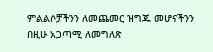ምልልሶቻችንን ለመጨመር ዝግጁ መሆናችንን በዚሁ አጋጣሚ ለመግለጽ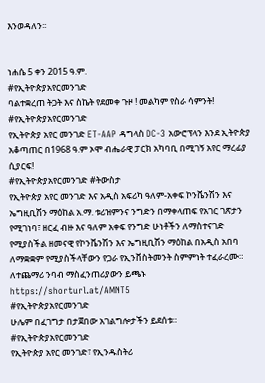እንወዳለን፡፡


ነሐሴ 5 ቀን 2015 ዓ.ም.
#የኢትዮጵያአየርመንገድ
ባልተቋረጠ ትጋት እና ስኬት የደመቀ ጉዞ ! መልካም የስራ ሳምንት!
#የኢትዮጵያአየርመንገድ
የኢትዮጵያ አየር መንገድ ET-AAP ዳግላስ DC-3 አውሮፕላን እንደ ኢትዮጵያ አቆጣጠር በ1968 ዓ.ም ኦሞ ብሔራዊ ፓርክ አካባቢ በሚገኝ አየር ማረፊያ ሲያርፍ!
#የኢትዮጵያአየርመንገድ #ትውስታ
የኢትዮጵያ አየር መንገድ እና አዲስ አፍሪካ ዓለም-አቀፍ ኮንቬንሽን እና ኤግዚቢሽን ማዕከል አ.ማ. ቱሪዝምንና ንግድን በማቀላጠፍ የአገር ገጽታን የሚገነባ፣ ዘርፈ ብዙ እና ዓለም አቀፍ የንግድ ሁነቶችን ለማስተናገድ የሚያስችል ዘመናዊ የኮንቬንሽን እና ኤግዚቢሽን ማዕከል በአዲስ አበባ ለማቋቋም የሚያስችላቸውን የጋራ የኢንቨስትመንት ስምምነት ተፈራረሙ።
ለተጨማሪ ንባብ ማስፈንጠሪያውን ይጫኑ https://shorturl.at/AMNT5
#የኢትዮጵያአየርመንገድ
ሁሌም በፈገግታ በታጀበው አገልግሎታችን ይደሰቱ።
#የኢትዮጵያአየርመንገድ
የኢትዮጵያ አየር መንገድ፣ የኢንዱስትሪ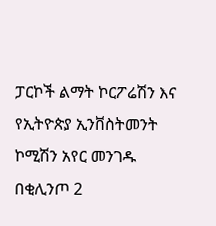ፓርኮች ልማት ኮርፖሬሽን እና የኢትዮጵያ ኢንቨስትመንት ኮሚሽን አየር መንገዱ በቂሊንጦ 2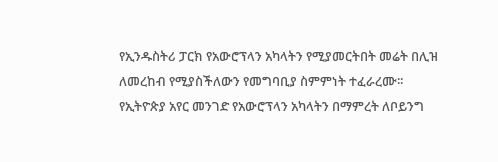የኢንዱስትሪ ፓርክ የአውሮፕላን አካላትን የሚያመርትበት መሬት በሊዝ ለመረከብ የሚያስችለውን የመግባቢያ ስምምነት ተፈራረሙ፡፡
የኢትዮጵያ አየር መንገድ የአውሮፕላን አካላትን በማምረት ለቦይንግ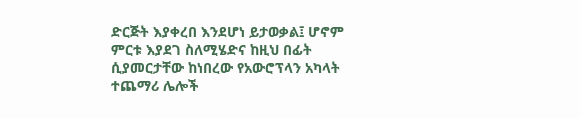ድርጅት እያቀረበ እንደሆነ ይታወቃል፤ ሆኖም ምርቱ እያደገ ስለሚሄድና ከዚህ በፊት ሲያመርታቸው ከነበረው የአውሮፕላን አካላት ተጨማሪ ሌሎች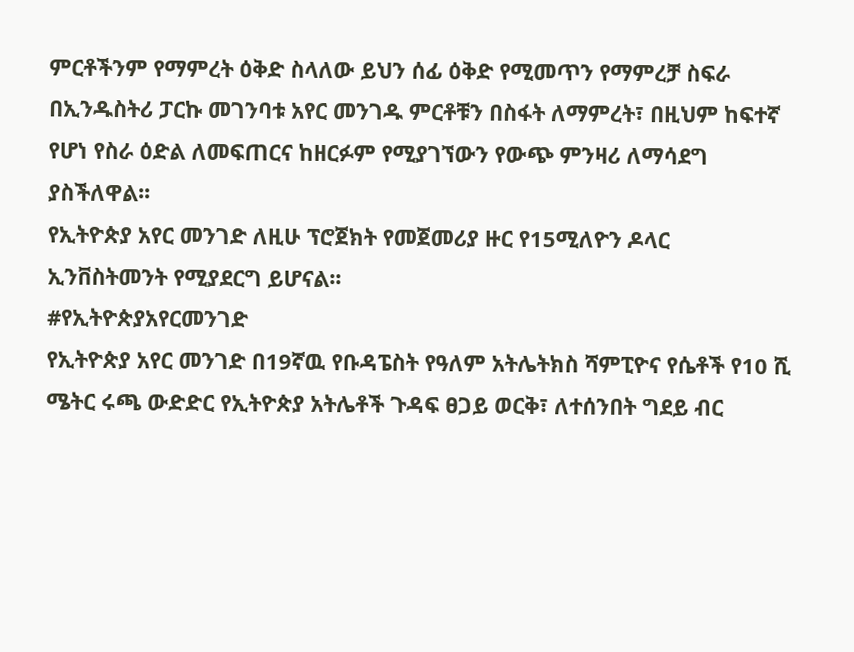ምርቶችንም የማምረት ዕቅድ ስላለው ይህን ሰፊ ዕቅድ የሚመጥን የማምረቻ ስፍራ በኢንዱስትሪ ፓርኩ መገንባቱ አየር መንገዱ ምርቶቹን በስፋት ለማምረት፣ በዚህም ከፍተኛ የሆነ የስራ ዕድል ለመፍጠርና ከዘርፉም የሚያገኘውን የውጭ ምንዛሪ ለማሳደግ ያስችለዋል፡፡
የኢትዮጵያ አየር መንገድ ለዚሁ ፕሮጀክት የመጀመሪያ ዙር የ15ሚለዮን ዶላር ኢንቨስትመንት የሚያደርግ ይሆናል፡፡
#የኢትዮጵያአየርመንገድ
የኢትዮጵያ አየር መንገድ በ19ኛዉ የቡዳፔስት የዓለም አትሌትክስ ሻምፒዮና የሴቶች የ10 ሺ ሜትር ሩጫ ውድድር የኢትዮጵያ አትሌቶች ጉዳፍ ፀጋይ ወርቅ፣ ለተሰንበት ግደይ ብር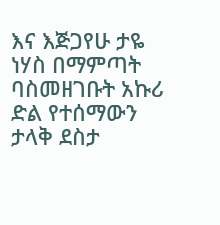እና እጅጋየሁ ታዬ ነሃስ በማምጣት ባስመዘገቡት አኩሪ ድል የተሰማውን ታላቅ ደስታ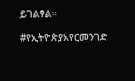ይገልፃል።

#የኢትዮጵያአየርመንገድ